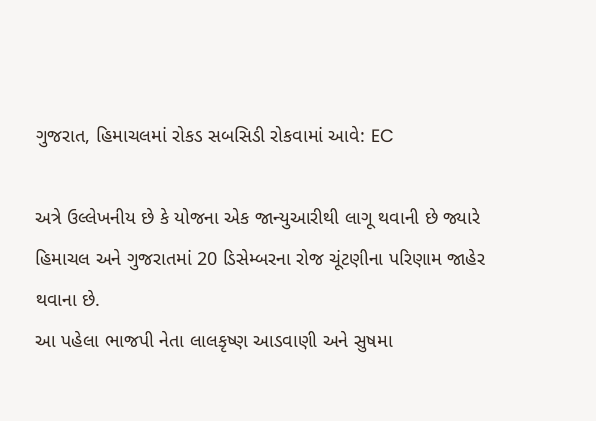ગુજરાત, હિમાચલમાં રોકડ સબસિડી રોકવામાં આવે: EC

અત્રે ઉલ્લેખનીય છે કે યોજના એક જાન્યુઆરીથી લાગૂ થવાની છે જ્યારે હિમાચલ અને ગુજરાતમાં 20 ડિસેમ્બરના રોજ ચૂંટણીના પરિણામ જાહેર થવાના છે.
આ પહેલા ભાજપી નેતા લાલકૃષ્ણ આડવાણી અને સુષમા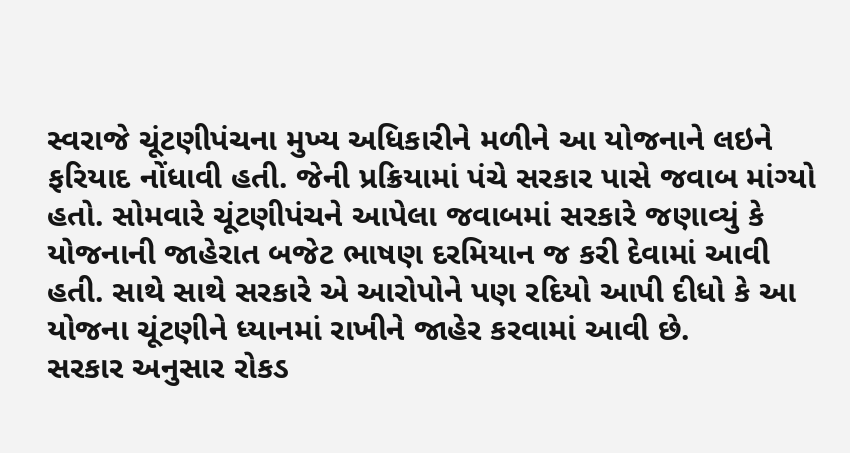સ્વરાજે ચૂંટણીપંચના મુખ્ય અધિકારીને મળીને આ યોજનાને લઇને ફરિયાદ નોંધાવી હતી. જેની પ્રક્રિયામાં પંચે સરકાર પાસે જવાબ માંગ્યો હતો. સોમવારે ચૂંટણીપંચને આપેલા જવાબમાં સરકારે જણાવ્યું કે યોજનાની જાહેરાત બજેટ ભાષણ દરમિયાન જ કરી દેવામાં આવી હતી. સાથે સાથે સરકારે એ આરોપોને પણ રદિયો આપી દીધો કે આ યોજના ચૂંટણીને ધ્યાનમાં રાખીને જાહેર કરવામાં આવી છે.
સરકાર અનુસાર રોકડ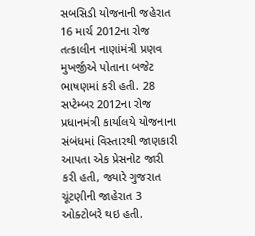સબસિડી યોજનાની જહેરાત 16 માર્ચ 2012ના રોજ તત્કાલીન નાણાંમંત્રી પ્રણવ મુખર્જીએ પોતાના બજેટ ભાષણમાં કરી હતી. 28 સપ્ટેમ્બર 2012ના રોજ પ્રધાનમંત્રી કાર્યાલયે યોજનાના સંબંધમાં વિસ્તારથી જાણકારી આપતા એક પ્રેસનોટ જારી કરી હતી, જ્યારે ગુજરાત ચૂંટણીની જાહેરાત 3 ઓક્ટોબરે થઇ હતી.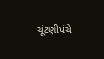ચૂંટણીપંચે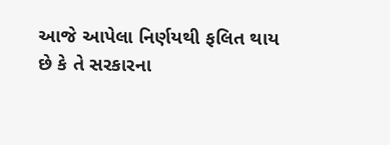આજે આપેલા નિર્ણયથી ફલિત થાય છે કે તે સરકારના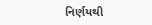નિર્ણયથી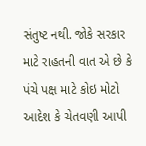સંતુષ્ટ નથી. જોકે સરકાર માટે રાહતની વાત એ છે કે પંચે પક્ષ માટે કોઇ મોટો આદેશ કે ચેતવણી આપી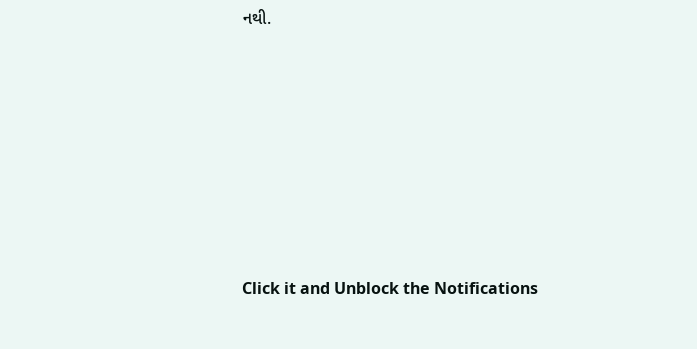નથી.












Click it and Unblock the Notifications